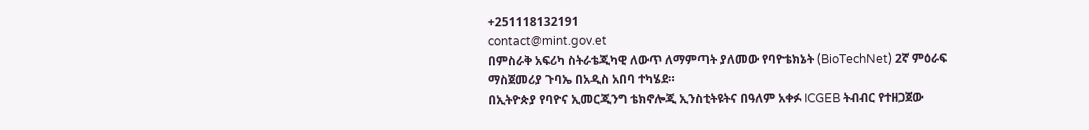+251118132191
contact@mint.gov.et
በምስራቅ አፍሪካ ስትራቴጂካዊ ለውጥ ለማምጣት ያለመው የባዮቴክኔት (BioTechNet) 2ኛ ምዕራፍ ማስጀመሪያ ጉባኤ በአዲስ አበባ ተካሄደ።
በኢትዮጵያ የባዮና ኢመርጂንግ ቴክኖሎጂ ኢንስቲትዩትና በዓለም አቀፉ ICGEB ትብብር የተዘጋጀው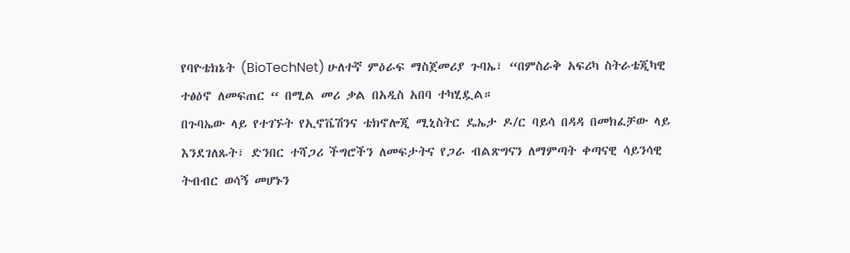የባዮቴክኔት (BioTechNet) ሁለተኛ ምዕራፍ ማስጀመሪያ ጉባኤ፣ “በምስራቅ አፍሪካ ስትራቴጂካዊ ተፅዕኖ ለመፍጠር “ በሚል መሪ ቃል በአዲስ አበባ ተካሂዷል።
በጉባኤው ላይ የተገኙት የኢኖቬሽንና ቴክኖሎጂ ሚኒስትር ዴኤታ ዶ/ር ባይሳ በዳዳ በመክፈቻው ላይ እንደገለጹት፣ ድንበር ተሻጋሪ ችግሮችን ለመፍታትና የጋራ ብልጽግናን ለማምጣት ቀጣናዊ ሳይንሳዊ ትብብር ወሳኝ መሆኑን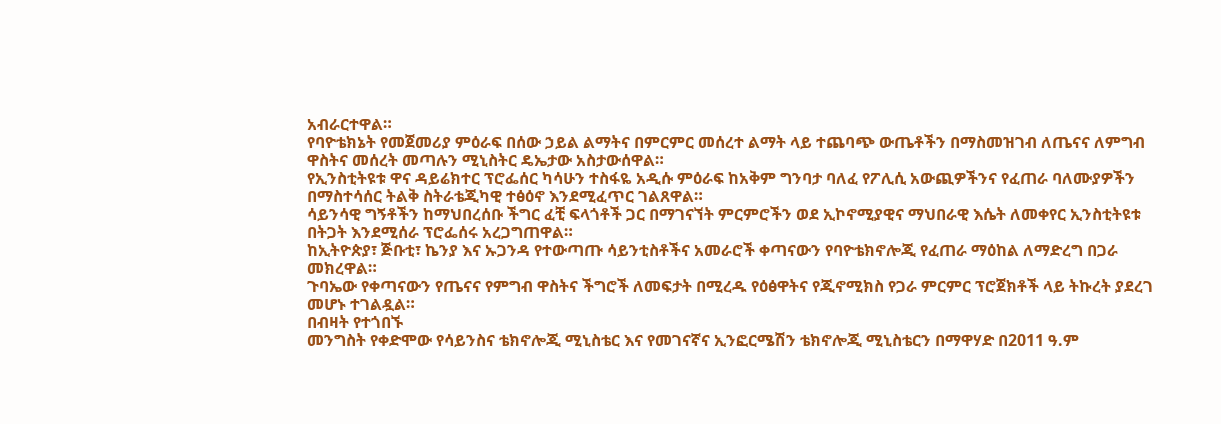አብራርተዋል።
የባዮቴክኔት የመጀመሪያ ምዕራፍ በሰው ኃይል ልማትና በምርምር መሰረተ ልማት ላይ ተጨባጭ ውጤቶችን በማስመዝገብ ለጤናና ለምግብ ዋስትና መሰረት መጣሉን ሚኒስትር ዴኤታው አስታውሰዋል።
የኢንስቲትዩቱ ዋና ዳይሬክተር ፕሮፌሰር ካሳሁን ተስፋዬ አዲሱ ምዕራፍ ከአቅም ግንባታ ባለፈ የፖሊሲ አውጪዎችንና የፈጠራ ባለሙያዎችን በማስተሳሰር ትልቅ ስትራቴጂካዊ ተፅዕኖ እንደሚፈጥር ገልጸዋል።
ሳይንሳዊ ግኝቶችን ከማህበረሰቡ ችግር ፈቺ ፍላጎቶች ጋር በማገናኘት ምርምሮችን ወደ ኢኮኖሚያዊና ማህበራዊ እሴት ለመቀየር ኢንስቲትዩቱ በትጋት እንደሚሰራ ፕሮፌሰሩ አረጋግጠዋል።
ከኢትዮጵያ፣ ጅቡቲ፣ ኬንያ እና ኡጋንዳ የተውጣጡ ሳይንቲስቶችና አመራሮች ቀጣናውን የባዮቴክኖሎጂ የፈጠራ ማዕከል ለማድረግ በጋራ መክረዋል።
ጉባኤው የቀጣናውን የጤናና የምግብ ዋስትና ችግሮች ለመፍታት በሚረዱ የዕፅዋትና የጂኖሚክስ የጋራ ምርምር ፕሮጀክቶች ላይ ትኩረት ያደረገ መሆኑ ተገልዷል።
በብዛት የተጎበኙ
መንግስት የቀድሞው የሳይንስና ቴክኖሎጂ ሚኒስቴር እና የመገናኛና ኢንፎርሜሽን ቴክኖሎጂ ሚኒስቴርን በማዋሃድ በ2011 ዓ.ም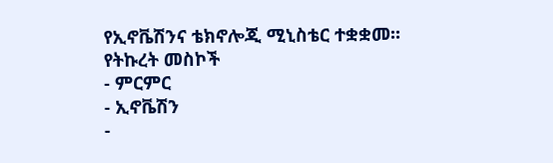የኢኖቬሽንና ቴክኖሎጂ ሚኒስቴር ተቋቋመ፡፡
የትኩረት መስኮች
- ምርምር
- ኢኖቬሽን
-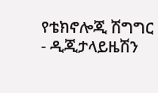የቴክኖሎጂ ሽግግር
- ዲጂታላይዜሽን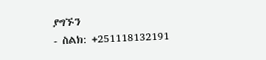ያግኙን
- ስልክ: +251118132191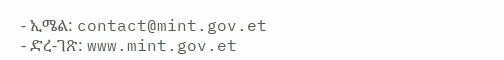- ኢሜል: contact@mint.gov.et
- ድረ-ገጽ: www.mint.gov.et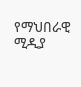የማህበራዊ ሚዲያ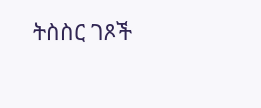ትስስር ገጾች